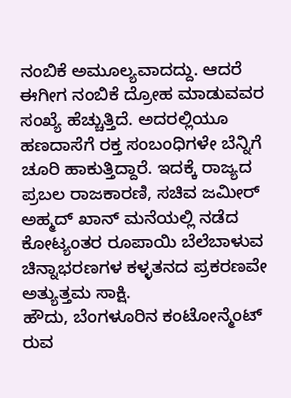ನಂಬಿಕೆ ಅಮೂಲ್ಯವಾದದ್ದು. ಆದರೆ ಈಗೀಗ ನಂಬಿಕೆ ದ್ರೋಹ ಮಾಡುವವರ ಸಂಖ್ಯೆ ಹೆಚ್ಚುತ್ತಿದೆ. ಅದರಲ್ಲಿಯೂ ಹಣದಾಸೆಗೆ ರಕ್ತ ಸಂಬಂಧಿಗಳೇ ಬೆನ್ನಿಗೆ ಚೂರಿ ಹಾಕುತ್ತಿದ್ದಾರೆ. ಇದಕ್ಕೆ ರಾಜ್ಯದ ಪ್ರಬಲ ರಾಜಕಾರಣಿ, ಸಚಿವ ಜಮೀರ್ ಅಹ್ಮದ್ ಖಾನ್ ಮನೆಯಲ್ಲಿ ನಡೆದ ಕೋಟ್ಯಂತರ ರೂಪಾಯಿ ಬೆಲೆಬಾಳುವ ಚಿನ್ನಾಭರಣಗಳ ಕಳ್ಳತನದ ಪ್ರಕರಣವೇ ಅತ್ಯುತ್ತಮ ಸಾಕ್ಷಿ.
ಹೌದು, ಬೆಂಗಳೂರಿನ ಕಂಟೋನ್ಮೆಂಟ್ ರುವ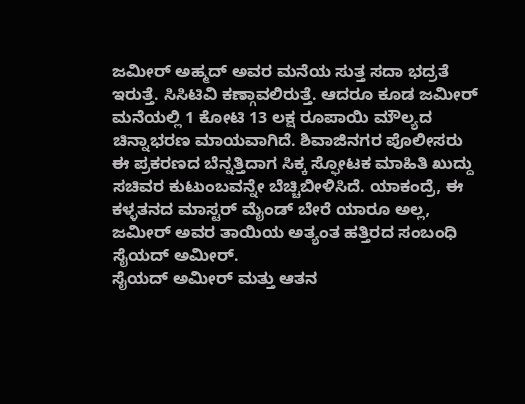ಜಮೀರ್ ಅಹ್ಮದ್ ಅವರ ಮನೆಯ ಸುತ್ತ ಸದಾ ಭದ್ರತೆ ಇರುತ್ತೆ. ಸಿಸಿಟಿವಿ ಕಣ್ಗಾವಲಿರುತ್ತೆ. ಆದರೂ ಕೂಡ ಜಮೀರ್ ಮನೆಯಲ್ಲಿ 1 ಕೋಟಿ 13 ಲಕ್ಷ ರೂಪಾಯಿ ಮೌಲ್ಯದ ಚಿನ್ನಾಭರಣ ಮಾಯವಾಗಿದೆ. ಶಿವಾಜಿನಗರ ಪೊಲೀಸರು ಈ ಪ್ರಕರಣದ ಬೆನ್ನತ್ತಿದಾಗ ಸಿಕ್ಕ ಸ್ಫೋಟಕ ಮಾಹಿತಿ ಖುದ್ದು ಸಚಿವರ ಕುಟುಂಬವನ್ನೇ ಬೆಚ್ಚಿಬೀಳಿಸಿದೆ. ಯಾಕಂದ್ರೆ, ಈ ಕಳ್ಳತನದ ಮಾಸ್ಟರ್ ಮೈಂಡ್ ಬೇರೆ ಯಾರೂ ಅಲ್ಲ, ಜಮೀರ್ ಅವರ ತಾಯಿಯ ಅತ್ಯಂತ ಹತ್ತಿರದ ಸಂಬಂಧಿ ಸೈಯದ್ ಅಮೀರ್.
ಸೈಯದ್ ಅಮೀರ್ ಮತ್ತು ಆತನ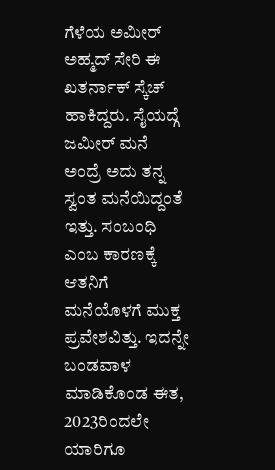ಗೆಳೆಯ ಅಮೀರ್ ಅಹ್ಮದ್ ಸೇರಿ ಈ ಖತರ್ನಾಕ್ ಸ್ಕೆಚ್ ಹಾಕಿದ್ದರು. ಸೈಯದ್ಗೆ ಜಮೀರ್ ಮನೆ ಅಂದ್ರೆ ಅದು ತನ್ನ ಸ್ವಂತ ಮನೆಯಿದ್ದಂತೆ ಇತ್ತು. ಸಂಬಂಧಿ ಎಂಬ ಕಾರಣಕ್ಕೆ ಆತನಿಗೆ ಮನೆಯೊಳಗೆ ಮುಕ್ತ ಪ್ರವೇಶವಿತ್ತು. ಇದನ್ನೇ ಬಂಡವಾಳ ಮಾಡಿಕೊಂಡ ಈತ, 2023ರಿಂದಲೇ ಯಾರಿಗೂ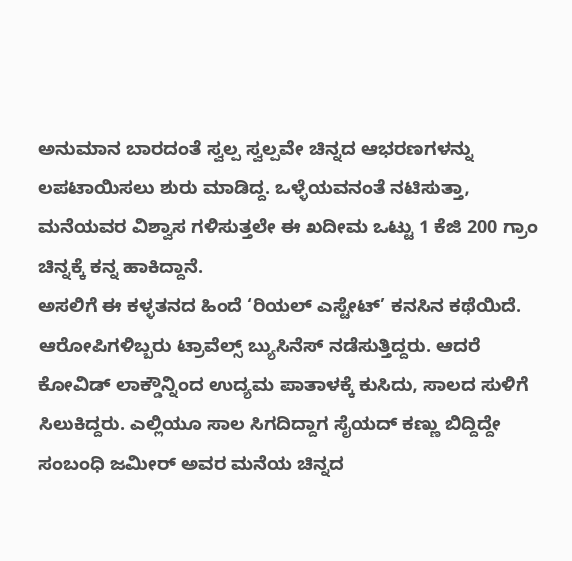ಅನುಮಾನ ಬಾರದಂತೆ ಸ್ವಲ್ಪ ಸ್ವಲ್ಪವೇ ಚಿನ್ನದ ಆಭರಣಗಳನ್ನು ಲಪಟಾಯಿಸಲು ಶುರು ಮಾಡಿದ್ದ. ಒಳ್ಳೆಯವನಂತೆ ನಟಿಸುತ್ತಾ, ಮನೆಯವರ ವಿಶ್ವಾಸ ಗಳಿಸುತ್ತಲೇ ಈ ಖದೀಮ ಒಟ್ಟು 1 ಕೆಜಿ 200 ಗ್ರಾಂ ಚಿನ್ನಕ್ಕೆ ಕನ್ನ ಹಾಕಿದ್ದಾನೆ.
ಅಸಲಿಗೆ ಈ ಕಳ್ಳತನದ ಹಿಂದೆ ‘ರಿಯಲ್ ಎಸ್ಟೇಟ್’ ಕನಸಿನ ಕಥೆಯಿದೆ. ಆರೋಪಿಗಳಿಬ್ಬರು ಟ್ರಾವೆಲ್ಸ್ ಬ್ಯುಸಿನೆಸ್ ನಡೆಸುತ್ತಿದ್ದರು. ಆದರೆ ಕೋವಿಡ್ ಲಾಕ್ಡೌನ್ನಿಂದ ಉದ್ಯಮ ಪಾತಾಳಕ್ಕೆ ಕುಸಿದು, ಸಾಲದ ಸುಳಿಗೆ ಸಿಲುಕಿದ್ದರು. ಎಲ್ಲಿಯೂ ಸಾಲ ಸಿಗದಿದ್ದಾಗ ಸೈಯದ್ ಕಣ್ಣು ಬಿದ್ದಿದ್ದೇ ಸಂಬಂಧಿ ಜಮೀರ್ ಅವರ ಮನೆಯ ಚಿನ್ನದ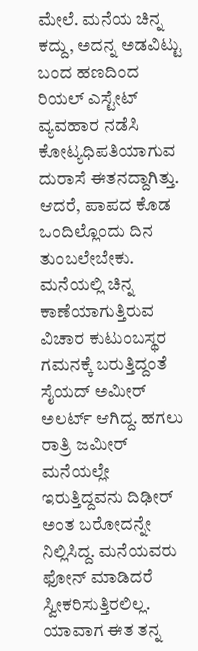ಮೇಲೆ. ಮನೆಯ ಚಿನ್ನ ಕದ್ದು, ಅದನ್ನ ಅಡವಿಟ್ಟು ಬಂದ ಹಣದಿಂದ ರಿಯಲ್ ಎಸ್ಟೇಟ್ ವ್ಯವಹಾರ ನಡೆಸಿ ಕೋಟ್ಯಧಿಪತಿಯಾಗುವ ದುರಾಸೆ ಈತನದ್ದಾಗಿತ್ತು.
ಆದರೆ, ಪಾಪದ ಕೊಡ ಒಂದಿಲ್ಲೊಂದು ದಿನ ತುಂಬಲೇಬೇಕು. ಮನೆಯಲ್ಲಿ ಚಿನ್ನ ಕಾಣೆಯಾಗುತ್ತಿರುವ ವಿಚಾರ ಕುಟುಂಬಸ್ಥರ ಗಮನಕ್ಕೆ ಬರುತ್ತಿದ್ದಂತೆ ಸೈಯದ್ ಅಮೀರ್ ಅಲರ್ಟ್ ಆಗಿದ್ದ. ಹಗಲು ರಾತ್ರಿ ಜಮೀರ್ ಮನೆಯಲ್ಲೇ ಇರುತ್ತಿದ್ದವನು ದಿಢೀರ್ ಅಂತ ಬರೋದನ್ನೇ ನಿಲ್ಲಿಸಿದ್ದ. ಮನೆಯವರು ಫೋನ್ ಮಾಡಿದರೆ ಸ್ವೀಕರಿಸುತ್ತಿರಲಿಲ್ಲ. ಯಾವಾಗ ಈತ ತನ್ನ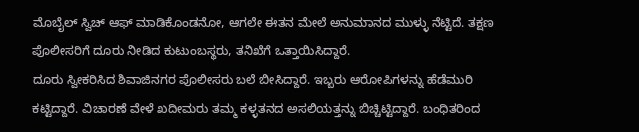ಮೊಬೈಲ್ ಸ್ವಿಚ್ ಆಫ್ ಮಾಡಿಕೊಂಡನೋ, ಆಗಲೇ ಈತನ ಮೇಲೆ ಅನುಮಾನದ ಮುಳ್ಳು ನೆಟ್ಟಿದೆ. ತಕ್ಷಣ ಪೊಲೀಸರಿಗೆ ದೂರು ನೀಡಿದ ಕುಟುಂಬಸ್ಥರು, ತನಿಖೆಗೆ ಒತ್ತಾಯಿಸಿದ್ದಾರೆ.
ದೂರು ಸ್ವೀಕರಿಸಿದ ಶಿವಾಜಿನಗರ ಪೊಲೀಸರು ಬಲೆ ಬೀಸಿದ್ದಾರೆ. ಇಬ್ಬರು ಆರೋಪಿಗಳನ್ನು ಹೆಡೆಮುರಿ ಕಟ್ಟಿದ್ದಾರೆ. ವಿಚಾರಣೆ ವೇಳೆ ಖದೀಮರು ತಮ್ಮ ಕಳ್ಳತನದ ಅಸಲಿಯತ್ತನ್ನು ಬಿಚ್ಚಿಟ್ಟಿದ್ದಾರೆ. ಬಂಧಿತರಿಂದ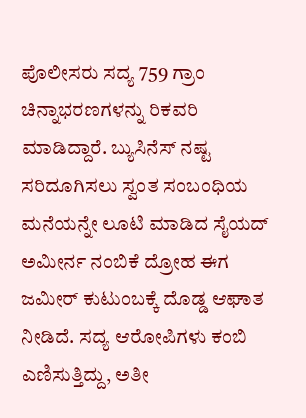ಪೊಲೀಸರು ಸದ್ಯ 759 ಗ್ರಾಂ ಚಿನ್ನಾಭರಣಗಳನ್ನು ರಿಕವರಿ ಮಾಡಿದ್ದಾರೆ. ಬ್ಯುಸಿನೆಸ್ ನಷ್ಟ ಸರಿದೂಗಿಸಲು ಸ್ವಂತ ಸಂಬಂಧಿಯ ಮನೆಯನ್ನೇ ಲೂಟಿ ಮಾಡಿದ ಸೈಯದ್ ಅಮೀರ್ನ ನಂಬಿಕೆ ದ್ರೋಹ ಈಗ ಜಮೀರ್ ಕುಟುಂಬಕ್ಕೆ ದೊಡ್ಡ ಆಘಾತ ನೀಡಿದೆ. ಸದ್ಯ ಆರೋಪಿಗಳು ಕಂಬಿ ಎಣಿಸುತ್ತಿದ್ದು, ಅತೀ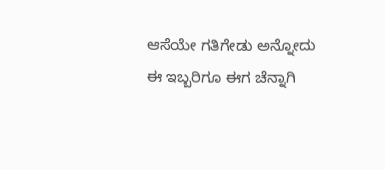ಆಸೆಯೇ ಗತಿಗೇಡು ಅನ್ನೋದು ಈ ಇಬ್ಬರಿಗೂ ಈಗ ಚೆನ್ನಾಗಿ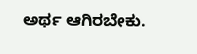ಅರ್ಥ ಆಗಿರಬೇಕು.